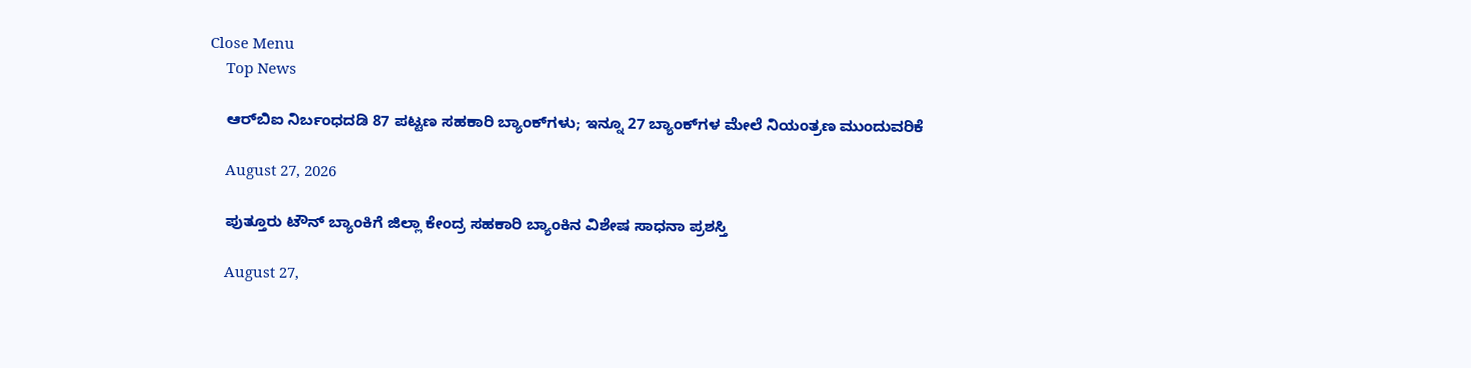Close Menu
    Top News

    ಆರ್‌ಬಿಐ ನಿರ್ಬಂಧದಡಿ 87 ಪಟ್ಟಣ ಸಹಕಾರಿ ಬ್ಯಾಂಕ್‌ಗಳು; ಇನ್ನೂ 27 ಬ್ಯಾಂಕ್‌ಗಳ ಮೇಲೆ ನಿಯಂತ್ರಣ ಮುಂದುವರಿಕೆ

    August 27, 2026

    ಪುತ್ತೂರು ಟೌನ್‌ ಬ್ಯಾಂಕಿಗೆ ಜಿಲ್ಲಾ ಕೇಂದ್ರ ಸಹಕಾರಿ ಬ್ಯಾಂಕಿನ ವಿಶೇಷ ಸಾಧನಾ ಪ್ರಶಸ್ತಿ

    August 27,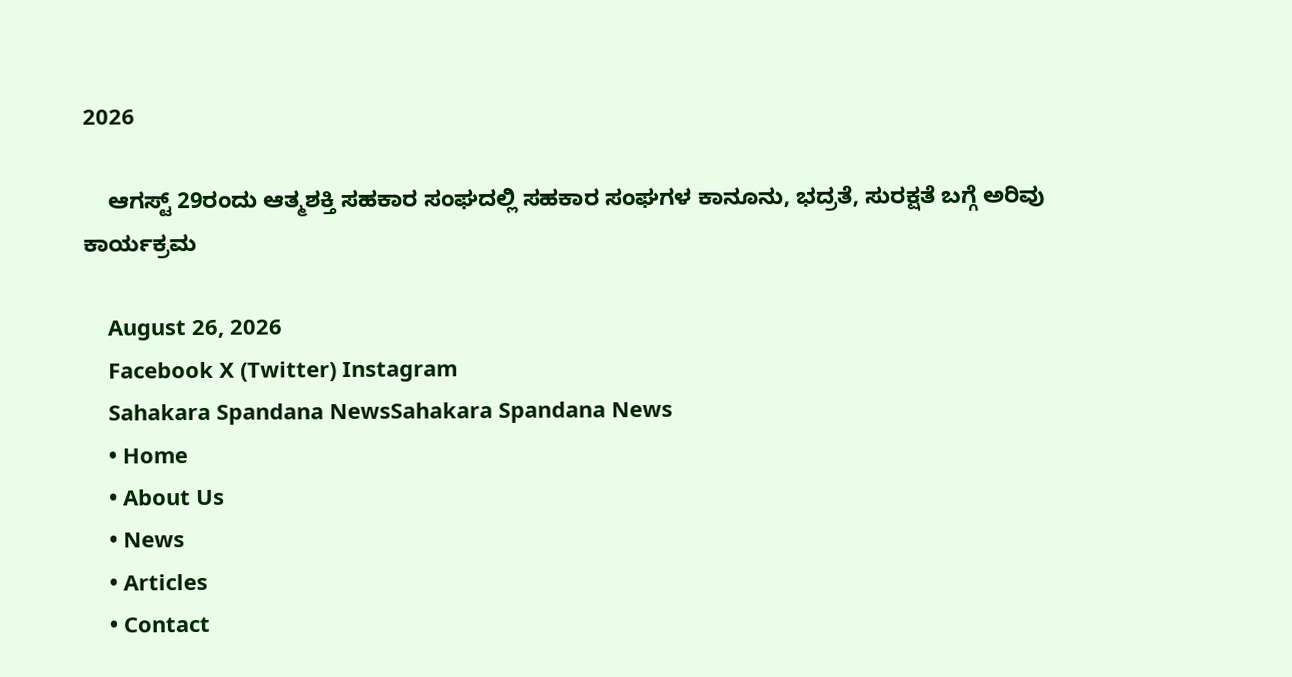2026

    ಆಗಸ್ಟ್ 29ರಂದು ಆತ್ಮಶಕ್ತಿ ಸಹಕಾರ ಸಂಘದಲ್ಲಿ ಸಹಕಾರ ಸಂಘಗಳ ಕಾನೂನು, ಭದ್ರತೆ, ಸುರಕ್ಷತೆ ಬಗ್ಗೆ ಅರಿವು ಕಾರ್ಯಕ್ರಮ

    August 26, 2026
    Facebook X (Twitter) Instagram
    Sahakara Spandana NewsSahakara Spandana News
    • Home
    • About Us
    • News
    • Articles
    • Contact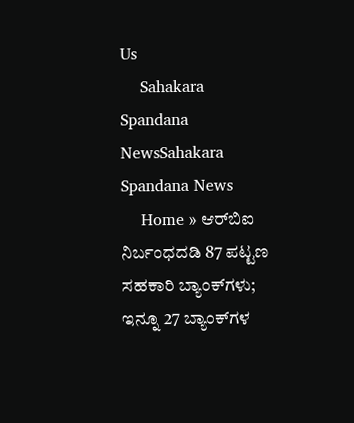Us
    Sahakara Spandana NewsSahakara Spandana News
    Home » ಆರ್‌ಬಿಐ ನಿರ್ಬಂಧದಡಿ 87 ಪಟ್ಟಣ ಸಹಕಾರಿ ಬ್ಯಾಂಕ್‌ಗಳು; ಇನ್ನೂ 27 ಬ್ಯಾಂಕ್‌ಗಳ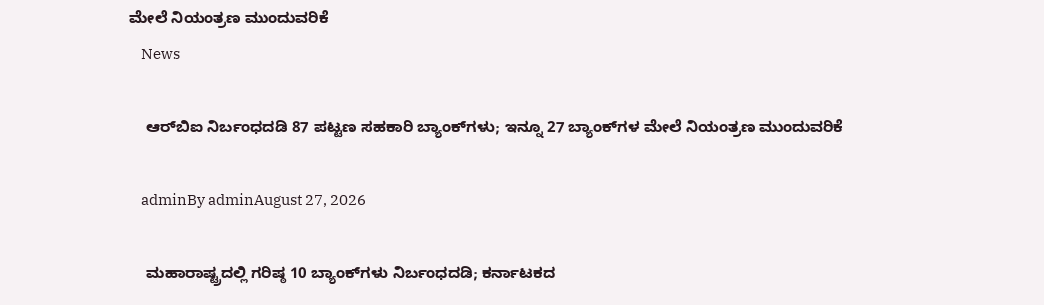ಮೇಲೆ ನಿಯಂತ್ರಣ ಮುಂದುವರಿಕೆ
    News

    ಆರ್‌ಬಿಐ ನಿರ್ಬಂಧದಡಿ 87 ಪಟ್ಟಣ ಸಹಕಾರಿ ಬ್ಯಾಂಕ್‌ಗಳು; ಇನ್ನೂ 27 ಬ್ಯಾಂಕ್‌ಗಳ ಮೇಲೆ ನಿಯಂತ್ರಣ ಮುಂದುವರಿಕೆ

    adminBy adminAugust 27, 2026

    ಮಹಾರಾಷ್ಟ್ರದಲ್ಲಿ ಗರಿಷ್ಠ 10 ಬ್ಯಾಂಕ್‌ಗಳು ನಿರ್ಬಂಧದಡಿ; ಕರ್ನಾಟಕದ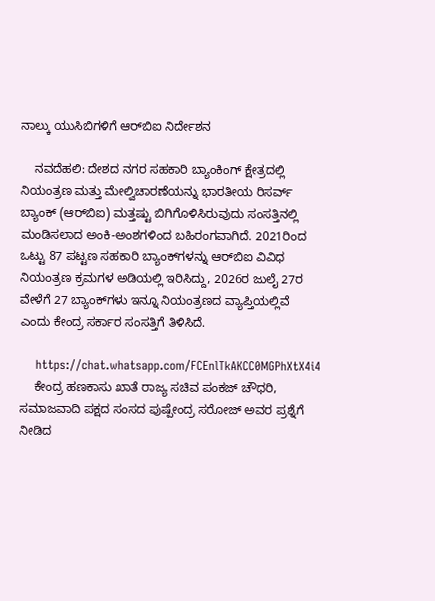ನಾಲ್ಕು ಯುಸಿಬಿಗಳಿಗೆ ಆರ್‌ಬಿಐ ನಿರ್ದೇಶನ

    ನವದೆಹಲಿ: ದೇಶದ ನಗರ ಸಹಕಾರಿ ಬ್ಯಾಂಕಿಂಗ್‌ ಕ್ಷೇತ್ರದಲ್ಲಿ ನಿಯಂತ್ರಣ ಮತ್ತು ಮೇಲ್ವಿಚಾರಣೆಯನ್ನು ಭಾರತೀಯ ರಿಸರ್ವ್ ಬ್ಯಾಂಕ್‌ (ಆರ್‌ಬಿಐ) ಮತ್ತಷ್ಟು ಬಿಗಿಗೊಳಿಸಿರುವುದು ಸಂಸತ್ತಿನಲ್ಲಿ ಮಂಡಿಸಲಾದ ಅಂಕಿ-ಅಂಶಗಳಿಂದ ಬಹಿರಂಗವಾಗಿದೆ. 2021ರಿಂದ ಒಟ್ಟು 87 ಪಟ್ಟಣ ಸಹಕಾರಿ ಬ್ಯಾಂಕ್‌ಗಳನ್ನು ಆರ್‌ಬಿಐ ವಿವಿಧ ನಿಯಂತ್ರಣ ಕ್ರಮಗಳ ಅಡಿಯಲ್ಲಿ ಇರಿಸಿದ್ದು, 2026ರ ಜುಲೈ 27ರ ವೇಳೆಗೆ 27 ಬ್ಯಾಂಕ್‌ಗಳು ಇನ್ನೂ ನಿಯಂತ್ರಣದ ವ್ಯಾಪ್ತಿಯಲ್ಲಿವೆ ಎಂದು ಕೇಂದ್ರ ಸರ್ಕಾರ ಸಂಸತ್ತಿಗೆ ತಿಳಿಸಿದೆ.

    https://chat.whatsapp.com/FCEnlTkAKCC0MGPhXtX4i4
    ಕೇಂದ್ರ ಹಣಕಾಸು ಖಾತೆ ರಾಜ್ಯ ಸಚಿವ ಪಂಕಜ್ ಚೌಧರಿ, ಸಮಾಜವಾದಿ ಪಕ್ಷದ ಸಂಸದ ಪುಷ್ಪೇಂದ್ರ ಸರೋಜ್ ಅವರ ಪ್ರಶ್ನೆಗೆ ನೀಡಿದ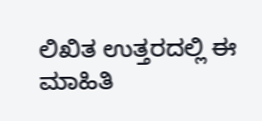ಲಿಖಿತ ಉತ್ತರದಲ್ಲಿ ಈ ಮಾಹಿತಿ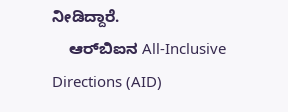ನೀಡಿದ್ದಾರೆ.
    ಆರ್‌ಬಿಐನ All-Inclusive Directions (AID)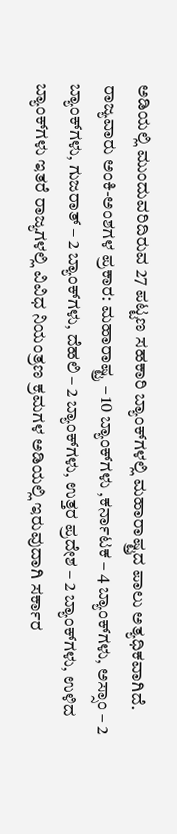ಅಡಿಯಲ್ಲಿ ಮುಂದುವರಿದಿರುವ 27 ಪಟ್ಟಣ ಸಹಕಾರಿ ಬ್ಯಾಂಕ್‌ಗಳಲ್ಲಿ ಮಹಾರಾಷ್ಟ್ರದ ಪಾಲು ಅತ್ಯಧಿಕವಾಗಿದೆ. ರಾಜ್ಯವಾರು ಅಂಕಿ-ಅಂಶಗಳ ಪ್ರಕಾರ: ಮಹಾರಾಷ್ಟ್ರ – 10 ಬ್ಯಾಂಕ್‌ಗಳು ,ಕರ್ನಾಟಕ – 4 ಬ್ಯಾಂಕ್‌ಗಳು, ಅಸ್ಸಾಂ – 2 ಬ್ಯಾಂಕ್‌ಗಳು, ಗುಜರಾತ್ – 2 ಬ್ಯಾಂಕ್‌ಗಳು, ದೆಹಲಿ – 2 ಬ್ಯಾಂಕ್‌ಗಳು, ಉತ್ತರ ಪ್ರದೇಶ – 2 ಬ್ಯಾಂಕ್‌ಗಳು, ಉಳಿದ ಬ್ಯಾಂಕ್‌ಗಳು ಇತರೆ ರಾಜ್ಯಗಳಲ್ಲಿ ವಿವಿಧ ನಿಯಂತ್ರಣ ಕ್ರಮಗಳ ಅಡಿಯಲ್ಲಿ ಇರುವುದಾಗಿ ಸರ್ಕಾರ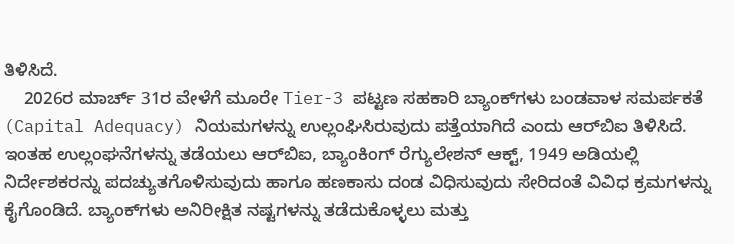ತಿಳಿಸಿದೆ.
    2026ರ ಮಾರ್ಚ್‌ 31ರ ವೇಳೆಗೆ ಮೂರೇ Tier-3 ಪಟ್ಟಣ ಸಹಕಾರಿ ಬ್ಯಾಂಕ್‌ಗಳು ಬಂಡವಾಳ ಸಮರ್ಪಕತೆ (Capital Adequacy) ನಿಯಮಗಳನ್ನು ಉಲ್ಲಂಘಿಸಿರುವುದು ಪತ್ತೆಯಾಗಿದೆ ಎಂದು ಆರ್‌ಬಿಐ ತಿಳಿಸಿದೆ. ಇಂತಹ ಉಲ್ಲಂಘನೆಗಳನ್ನು ತಡೆಯಲು ಆರ್‌ಬಿಐ, ಬ್ಯಾಂಕಿಂಗ್‌ ರೆಗ್ಯುಲೇಶನ್‌ ಆಕ್ಟ್‌, 1949 ಅಡಿಯಲ್ಲಿ ನಿರ್ದೇಶಕರನ್ನು ಪದಚ್ಯುತಗೊಳಿಸುವುದು ಹಾಗೂ ಹಣಕಾಸು ದಂಡ ವಿಧಿಸುವುದು ಸೇರಿದಂತೆ ವಿವಿಧ ಕ್ರಮಗಳನ್ನು ಕೈಗೊಂಡಿದೆ. ಬ್ಯಾಂಕ್‌ಗಳು ಅನಿರೀಕ್ಷಿತ ನಷ್ಟಗಳನ್ನು ತಡೆದುಕೊಳ್ಳಲು ಮತ್ತು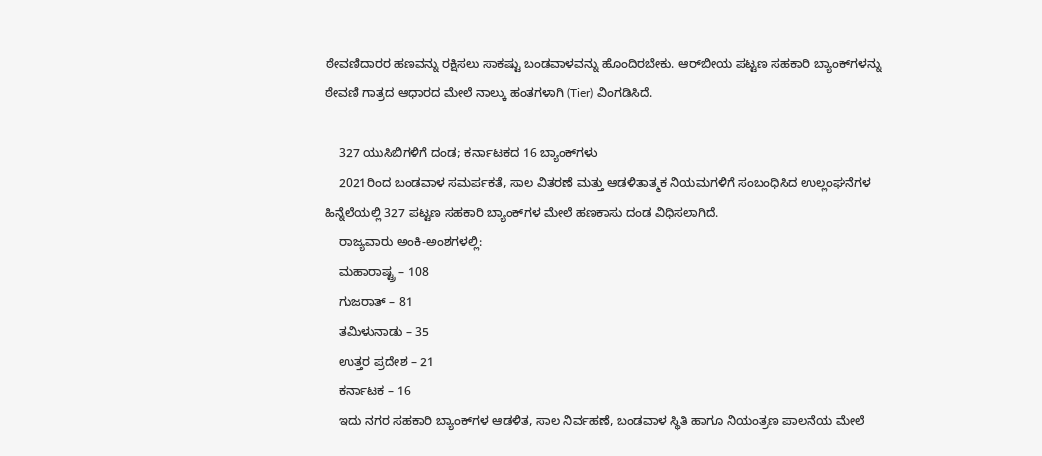ಠೇವಣಿದಾರರ ಹಣವನ್ನು ರಕ್ಷಿಸಲು ಸಾಕಷ್ಟು ಬಂಡವಾಳವನ್ನು ಹೊಂದಿರಬೇಕು. ಆರ್‌ಬೀಯ ಪಟ್ಟಣ ಸಹಕಾರಿ ಬ್ಯಾಂಕ್‌ಗಳನ್ನು ಠೇವಣಿ ಗಾತ್ರದ ಆಧಾರದ ಮೇಲೆ ನಾಲ್ಕು ಹಂತಗಳಾಗಿ (Tier) ವಿಂಗಡಿಸಿದೆ.

    327 ಯುಸಿಬಿಗಳಿಗೆ ದಂಡ; ಕರ್ನಾಟಕದ 16 ಬ್ಯಾಂಕ್‌ಗಳು
    2021ರಿಂದ ಬಂಡವಾಳ ಸಮರ್ಪಕತೆ, ಸಾಲ ವಿತರಣೆ ಮತ್ತು ಆಡಳಿತಾತ್ಮಕ ನಿಯಮಗಳಿಗೆ ಸಂಬಂಧಿಸಿದ ಉಲ್ಲಂಘನೆಗಳ ಹಿನ್ನೆಲೆಯಲ್ಲಿ 327 ಪಟ್ಟಣ ಸಹಕಾರಿ ಬ್ಯಾಂಕ್‌ಗಳ ಮೇಲೆ ಹಣಕಾಸು ದಂಡ ವಿಧಿಸಲಾಗಿದೆ.
    ರಾಜ್ಯವಾರು ಅಂಕಿ-ಅಂಶಗಳಲ್ಲಿ:
    ಮಹಾರಾಷ್ಟ್ರ – 108
    ಗುಜರಾತ್ – 81
    ತಮಿಳುನಾಡು – 35
    ಉತ್ತರ ಪ್ರದೇಶ – 21
    ಕರ್ನಾಟಕ – 16
    ಇದು ನಗರ ಸಹಕಾರಿ ಬ್ಯಾಂಕ್‌ಗಳ ಆಡಳಿತ, ಸಾಲ ನಿರ್ವಹಣೆ, ಬಂಡವಾಳ ಸ್ಥಿತಿ ಹಾಗೂ ನಿಯಂತ್ರಣ ಪಾಲನೆಯ ಮೇಲೆ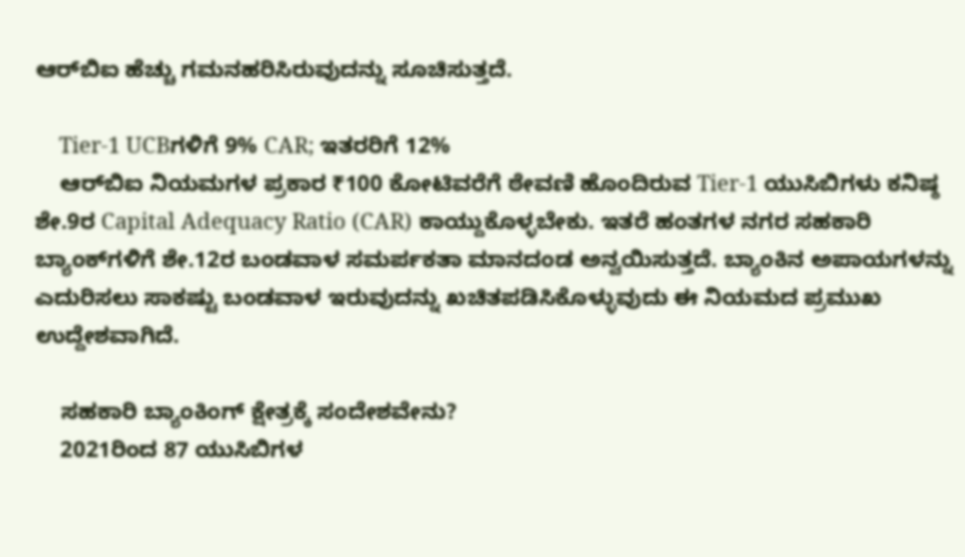ಆರ್‌ಬಿಐ ಹೆಚ್ಚು ಗಮನಹರಿಸಿರುವುದನ್ನು ಸೂಚಿಸುತ್ತದೆ.

    Tier-1 UCBಗಳಿಗೆ 9% CAR; ಇತರರಿಗೆ 12%
    ಆರ್‌ಬಿಐ ನಿಯಮಗಳ ಪ್ರಕಾರ ₹100 ಕೋಟಿವರೆಗೆ ಠೇವಣಿ ಹೊಂದಿರುವ Tier-1 ಯುಸಿಬಿಗಳು ಕನಿಷ್ಠ ಶೇ.9ರ Capital Adequacy Ratio (CAR) ಕಾಯ್ದುಕೊಳ್ಳಬೇಕು. ಇತರೆ ಹಂತಗಳ ನಗರ ಸಹಕಾರಿ ಬ್ಯಾಂಕ್‌ಗಳಿಗೆ ಶೇ.12ರ ಬಂಡವಾಳ ಸಮರ್ಪಕತಾ ಮಾನದಂಡ ಅನ್ವಯಿಸುತ್ತದೆ. ಬ್ಯಾಂಕಿನ ಅಪಾಯಗಳನ್ನು ಎದುರಿಸಲು ಸಾಕಷ್ಟು ಬಂಡವಾಳ ಇರುವುದನ್ನು ಖಚಿತಪಡಿಸಿಕೊಳ್ಳುವುದು ಈ ನಿಯಮದ ಪ್ರಮುಖ ಉದ್ದೇಶವಾಗಿದೆ.

    ಸಹಕಾರಿ ಬ್ಯಾಂಕಿಂಗ್ ಕ್ಷೇತ್ರಕ್ಕೆ ಸಂದೇಶವೇನು?
    2021ರಿಂದ 87 ಯುಸಿಬಿಗಳ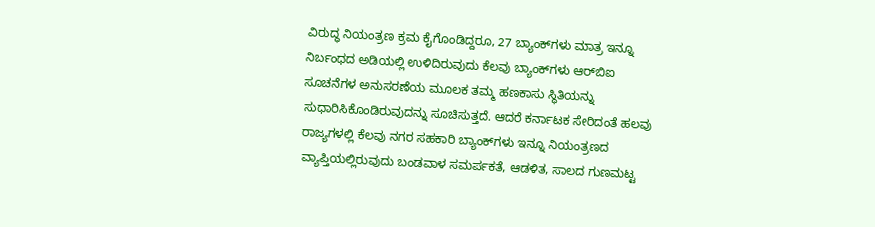ವಿರುದ್ಧ ನಿಯಂತ್ರಣ ಕ್ರಮ ಕೈಗೊಂಡಿದ್ದರೂ, 27 ಬ್ಯಾಂಕ್‌ಗಳು ಮಾತ್ರ ಇನ್ನೂ ನಿರ್ಬಂಧದ ಅಡಿಯಲ್ಲಿ ಉಳಿದಿರುವುದು ಕೆಲವು ಬ್ಯಾಂಕ್‌ಗಳು ಆರ್‌ಬಿಐ ಸೂಚನೆಗಳ ಅನುಸರಣೆಯ ಮೂಲಕ ತಮ್ಮ ಹಣಕಾಸು ಸ್ಥಿತಿಯನ್ನು ಸುಧಾರಿಸಿಕೊಂಡಿರುವುದನ್ನು ಸೂಚಿಸುತ್ತದೆ. ಆದರೆ ಕರ್ನಾಟಕ ಸೇರಿದಂತೆ ಹಲವು ರಾಜ್ಯಗಳಲ್ಲಿ ಕೆಲವು ನಗರ ಸಹಕಾರಿ ಬ್ಯಾಂಕ್‌ಗಳು ಇನ್ನೂ ನಿಯಂತ್ರಣದ ವ್ಯಾಪ್ತಿಯಲ್ಲಿರುವುದು ಬಂಡವಾಳ ಸಮರ್ಪಕತೆ, ಆಡಳಿತ, ಸಾಲದ ಗುಣಮಟ್ಟ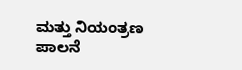ಮತ್ತು ನಿಯಂತ್ರಣ ಪಾಲನೆ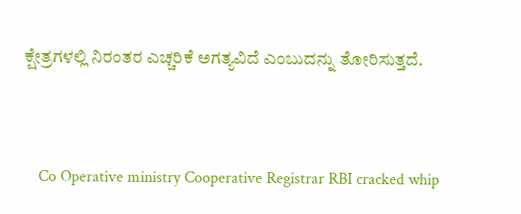ಕ್ಷೇತ್ರಗಳಲ್ಲಿ ನಿರಂತರ ಎಚ್ಚರಿಕೆ ಅಗತ್ಯವಿದೆ ಎಂಬುದನ್ನು ತೋರಿಸುತ್ತದೆ.



    Co Operative ministry Cooperative Registrar RBI cracked whip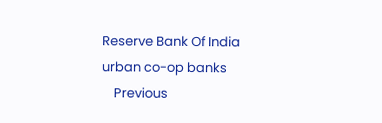Reserve Bank Of India urban co-op banks
    Previous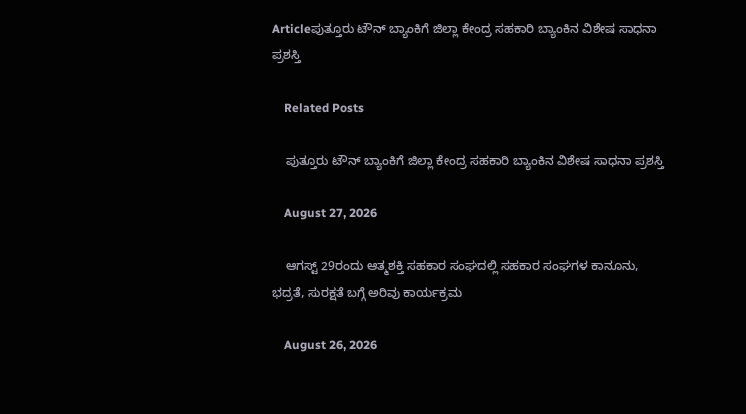Articleಪುತ್ತೂರು ಟೌನ್‌ ಬ್ಯಾಂಕಿಗೆ ಜಿಲ್ಲಾ ಕೇಂದ್ರ ಸಹಕಾರಿ ಬ್ಯಾಂಕಿನ ವಿಶೇಷ ಸಾಧನಾ ಪ್ರಶಸ್ತಿ

    Related Posts

    ಪುತ್ತೂರು ಟೌನ್‌ ಬ್ಯಾಂಕಿಗೆ ಜಿಲ್ಲಾ ಕೇಂದ್ರ ಸಹಕಾರಿ ಬ್ಯಾಂಕಿನ ವಿಶೇಷ ಸಾಧನಾ ಪ್ರಶಸ್ತಿ

    August 27, 2026

    ಆಗಸ್ಟ್ 29ರಂದು ಆತ್ಮಶಕ್ತಿ ಸಹಕಾರ ಸಂಘದಲ್ಲಿ ಸಹಕಾರ ಸಂಘಗಳ ಕಾನೂನು, ಭದ್ರತೆ, ಸುರಕ್ಷತೆ ಬಗ್ಗೆ ಅರಿವು ಕಾರ್ಯಕ್ರಮ

    August 26, 2026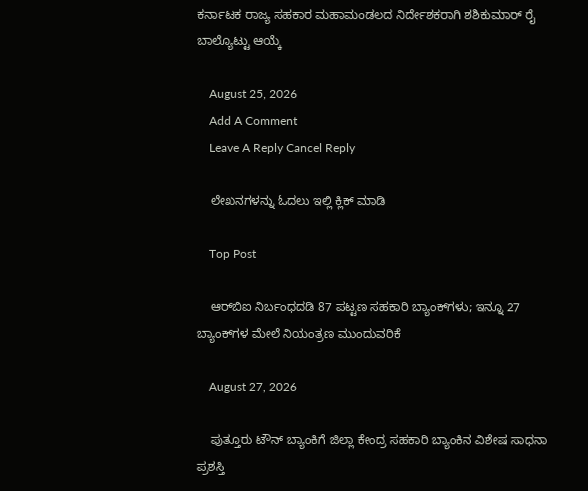ಕರ್ನಾಟಕ ರಾಜ್ಯ ಸಹಕಾರ ಮಹಾಮಂಡಲದ ನಿರ್ದೇಶಕರಾಗಿ ಶಶಿಕುಮಾರ್ ರೈ ಬಾಲ್ಯೊಟ್ಟು ಆಯ್ಕೆ

    August 25, 2026
    Add A Comment
    Leave A Reply Cancel Reply

    ಲೇಖನಗಳನ್ನು ಓದಲು ಇಲ್ಲಿ ಕ್ಲಿಕ್ ಮಾಡಿ

    Top Post

    ಆರ್‌ಬಿಐ ನಿರ್ಬಂಧದಡಿ 87 ಪಟ್ಟಣ ಸಹಕಾರಿ ಬ್ಯಾಂಕ್‌ಗಳು; ಇನ್ನೂ 27 ಬ್ಯಾಂಕ್‌ಗಳ ಮೇಲೆ ನಿಯಂತ್ರಣ ಮುಂದುವರಿಕೆ

    August 27, 2026

    ಪುತ್ತೂರು ಟೌನ್‌ ಬ್ಯಾಂಕಿಗೆ ಜಿಲ್ಲಾ ಕೇಂದ್ರ ಸಹಕಾರಿ ಬ್ಯಾಂಕಿನ ವಿಶೇಷ ಸಾಧನಾ ಪ್ರಶಸ್ತಿ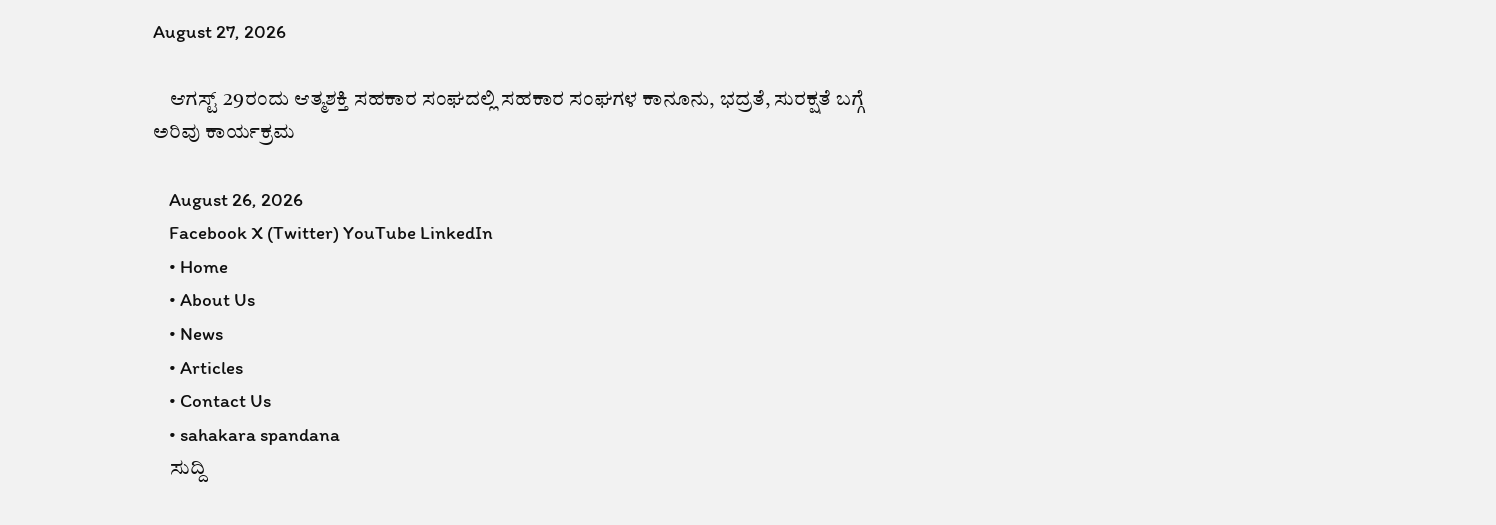August 27, 2026

    ಆಗಸ್ಟ್ 29ರಂದು ಆತ್ಮಶಕ್ತಿ ಸಹಕಾರ ಸಂಘದಲ್ಲಿ ಸಹಕಾರ ಸಂಘಗಳ ಕಾನೂನು, ಭದ್ರತೆ, ಸುರಕ್ಷತೆ ಬಗ್ಗೆ ಅರಿವು ಕಾರ್ಯಕ್ರಮ

    August 26, 2026
    Facebook X (Twitter) YouTube LinkedIn
    • Home
    • About Us
    • News
    • Articles
    • Contact Us
    • sahakara spandana
    ಸುದ್ದಿ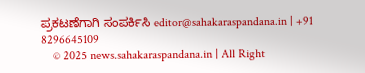ಪ್ರಕಟಣೆಗಾಗಿ ಸಂಪರ್ಕಿಸಿ editor@sahakaraspandana.in | +91 8296645109
    © 2025 news.sahakaraspandana.in | All Right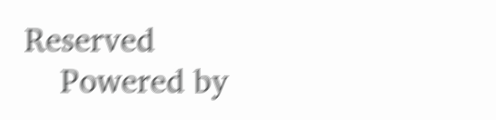Reserved
    Powered by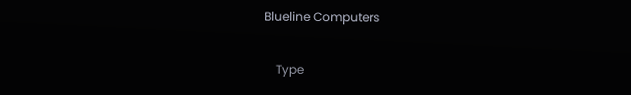Blueline Computers

    Type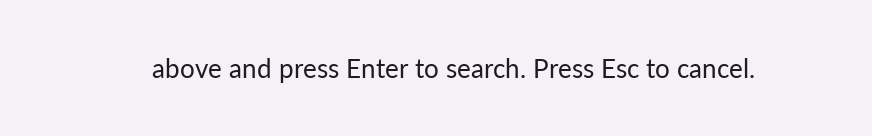above and press Enter to search. Press Esc to cancel.